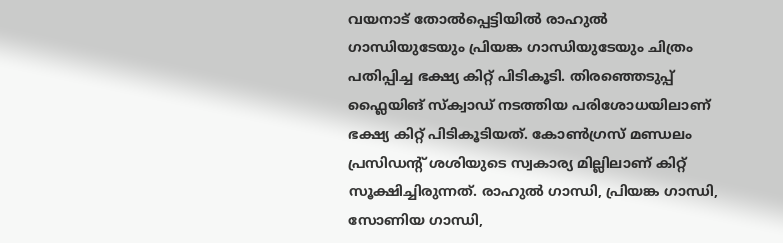വയനാട് തോൽപ്പെട്ടിയിൽ രാഹുൽ ഗാന്ധിയുടേയും പ്രിയങ്ക ഗാന്ധിയുടേയും ചിത്രം പതിപ്പിച്ച ഭക്ഷ്യ കിറ്റ് പിടികൂടി. തിരഞ്ഞെടുപ്പ് ഫ്ലൈയിങ് സ്ക്വാഡ് നടത്തിയ പരിശോധയിലാണ് ഭക്ഷ്യ കിറ്റ് പിടികൂടിയത്. കോൺഗ്രസ് മണ്ഡലം പ്രസിഡന്റ് ശശിയുടെ സ്വകാര്യ മില്ലിലാണ് കിറ്റ് സൂക്ഷിച്ചിരുന്നത്. രാഹുൽ ഗാന്ധി, പ്രിയങ്ക ഗാന്ധി, സോണിയ ഗാന്ധി,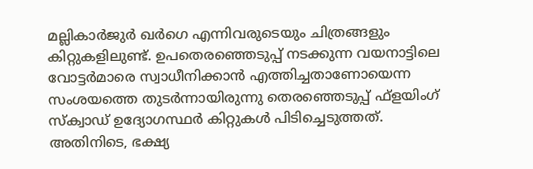മല്ലികാർജുർ ഖർഗെ എന്നിവരുടെയും ചിത്രങ്ങളും കിറ്റുകളിലുണ്ട്. ഉപതെരഞ്ഞെടുപ്പ് നടക്കുന്ന വയനാട്ടിലെ വോട്ടർമാരെ സ്വാധീനിക്കാൻ എത്തിച്ചതാണോയെന്ന സംശയത്തെ തുടർന്നായിരുന്നു തെരഞ്ഞെടുപ്പ് ഫ്ളയിംഗ് സ്ക്വാഡ് ഉദ്യോഗസ്ഥർ കിറ്റുകൾ പിടിച്ചെടുത്തത്.
അതിനിടെ, ഭക്ഷ്യ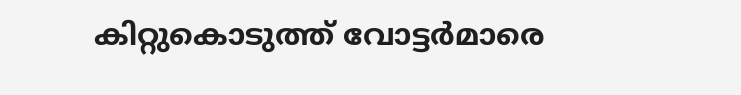കിറ്റുകൊടുത്ത് വോട്ടർമാരെ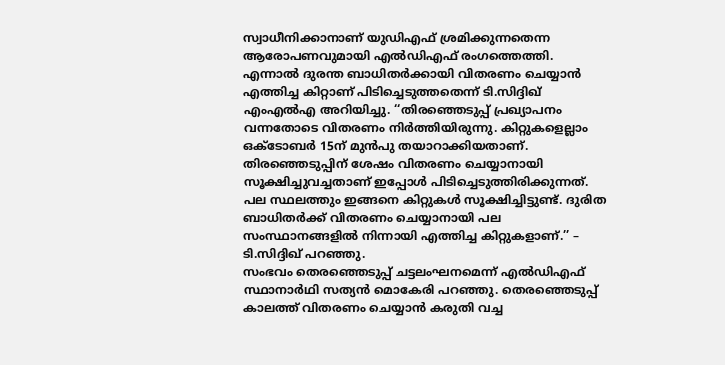സ്വാധീനിക്കാനാണ് യുഡിഎഫ് ശ്രമിക്കുന്നതെന്ന ആരോപണവുമായി എൽഡിഎഫ് രംഗത്തെത്തി. എന്നാൽ ദുരന്ത ബാധിതർക്കായി വിതരണം ചെയ്യാൻ എത്തിച്ച കിറ്റാണ് പിടിച്ചെടുത്തതെന്ന് ടി.സിദ്ദിഖ് എംഎൽഎ അറിയിച്ചു. ‘‘തിരഞ്ഞെടുപ്പ് പ്രഖ്യാപനം വന്നതോടെ വിതരണം നിർത്തിയിരുന്നു. കിറ്റുകളെല്ലാം ഒക്ടോബർ 15ന് മുൻപു തയാറാക്കിയതാണ്. തിരഞ്ഞെടുപ്പിന് ശേഷം വിതരണം ചെയ്യാനായി സൂക്ഷിച്ചുവച്ചതാണ് ഇപ്പോൾ പിടിച്ചെടുത്തിരിക്കുന്നത്. പല സ്ഥലത്തും ഇങ്ങനെ കിറ്റുകൾ സൂക്ഷിച്ചിട്ടുണ്ട്. ദുരിത ബാധിതർക്ക് വിതരണം ചെയ്യാനായി പല സംസ്ഥാനങ്ങളിൽ നിന്നായി എത്തിച്ച കിറ്റുകളാണ്.’’ – ടി.സിദ്ദിഖ് പറഞ്ഞു.
സംഭവം തെരഞ്ഞെടുപ്പ് ചട്ടലംഘനമെന്ന് എൽഡിഎഫ് സ്ഥാനാർഥി സത്യൻ മൊകേരി പറഞ്ഞു. തെരഞ്ഞെടുപ്പ് കാലത്ത് വിതരണം ചെയ്യാൻ കരുതി വച്ച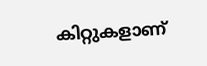കിറ്റുകളാണ്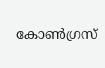കോൺഗ്രസ്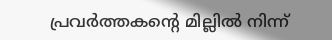പ്രവർത്തകൻ്റെ മില്ലിൽ നിന്ന്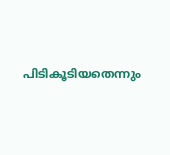പിടികൂടിയതെന്നും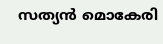സത്യൻ മൊകേരി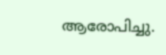ആരോപിച്ചു.